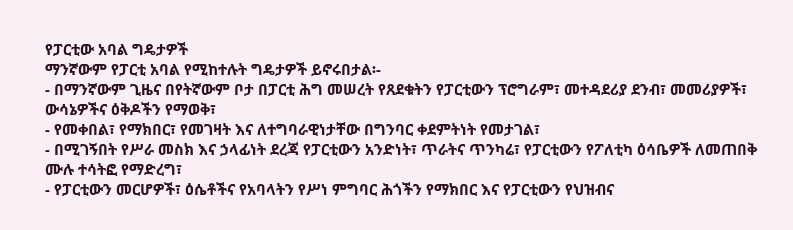የፓርቲው አባል ግዴታዎች
ማንኛውም የፓርቲ አባል የሚከተሉት ግዴታዎች ይኖሩበታል፡-
- በማንኛውም ጊዜና በየትኛውም ቦታ በፓርቲ ሕግ መሠረት የጸደቁትን የፓርቲውን ፕሮግራም፣ መተዳደሪያ ደንብ፣ መመሪያዎች፣ ውሳኔዎችና ዕቅዶችን የማወቅ፣
- የመቀበል፣ የማክበር፣ የመገዛት እና ለተግባራዊነታቸው በግንባር ቀደምትነት የመታገል፣
- በሚገኝበት የሥራ መስክ እና ኃላፊነት ደረጃ የፓርቲውን አንድነት፣ ጥራትና ጥንካሬ፣ የፓርቲውን የፖለቲካ ዕሳቤዎች ለመጠበቅ ሙሉ ተሳትፎ የማድረግ፣
- የፓርቲውን መርሆዎች፣ ዕሴቶችና የአባላትን የሥነ ምግባር ሕጎችን የማክበር እና የፓርቲውን የህዝብና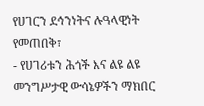የሀገርን ደኅንነትና ሉዓላዊነት የመጠበቅ፣
- የሀገሪቱን ሕጎች እና ልዩ ልዩ መንግሥታዊ ውሳኔዎችን ማክበር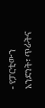- የፓርቲውን አንድነት፣ ጥራትና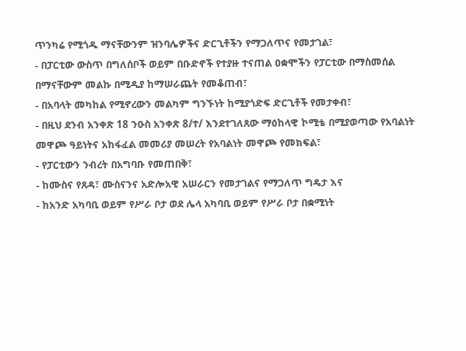ጥንካሬ የሚጎዱ ማናቸውንም ዝንባሌዎችና ድርጊቶችን የማጋለጥና የመታገል፣
- በፓርቲው ውስጥ በግለሰቦች ወይም በቡድኖች የተያዙ ተናጠል ዐቋሞችን የፓርቲው በማስመሰል በማናቸውም መልኩ በሚዲያ ከማሠራጨት የመቆጠብ፣
- በአባላት መካከል የሚኖረውን መልካም ግንኙነት ከሚያጎድፍ ድርጊቶች የመታቀብ፣
- በዚህ ደንብ አንቀጽ 18 ንዑስ አንቀጽ 8/ተ/ እንደተገለጸው ማዕከላዊ ኮሚቴ በሚያወጣው የአባልነት መዋጮ ዓይነትና አከፋፈል መመሪያ መሠረት የአባልነት መዋጮ የመክፍል፣
- የፓርቲውን ንብረት በአግባቡ የመጠበቅ፣
- ከሙስና የጸዳ፣ ሙስናንና አድሎአዊ አሠራርን የመታገልና የማጋለጥ ግዴታ እና
- ከአንድ አካባቢ ወይም የሥራ ቦታ ወደ ሌላ አካባቢ ወይም የሥራ ቦታ በቋሚነት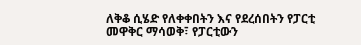ለቅቆ ሲሄድ የለቀቀበትን እና የደረሰበትን የፓርቲ መዋቅር ማሳወቅ፣ የፓርቲውን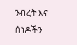ንብረት እና ሰነዶችን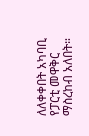ለለቀቀበት አካባቢ የፓርቲ መዋቅር ማስረከብ አለበት።